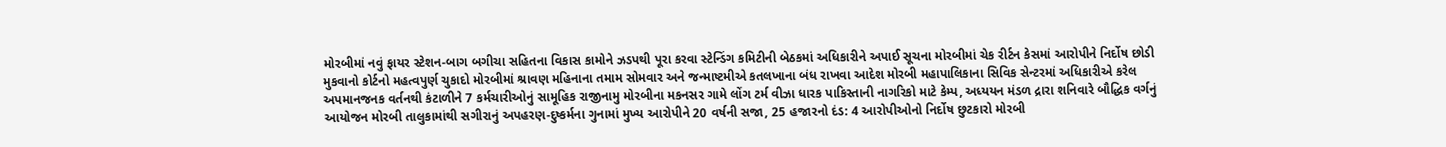મોરબીમાં નવું ફાયર સ્ટેશન-બાગ બગીચા સહિતના વિકાસ કામોને ઝડપથી પૂરા કરવા સ્ટેન્ડિંગ કમિટીની બેઠકમાં અધિકારીને અપાઈ સૂચના મોરબીમાં ચેક રીર્ટન કેસમાં આરોપીને નિર્દોષ છોડી મુકવાનો કોર્ટનો મહત્વપુર્ણ ચુકાદો મોરબીમાં શ્રાવણ મહિનાના તમામ સોમવાર અને જન્માષ્ટમીએ કતલખાના બંધ રાખવા આદેશ મોરબી મહાપાલિકાના સિવિક સેન્ટરમાં અધિકારીએ કરેલ અપમાનજનક વર્તનથી કંટાળીને 7 કર્મચારીઓનું સામૂહિક રાજીનામુ મોરબીના મકનસર ગામે લોંગ ટર્મ વીઝા ધારક પાકિસ્તાની નાગરિકો માટે કેમ્પ, અધ્યયન મંડળ દ્રારા શનિવારે બૌદ્ધિક વર્ગનું આયોજન મોરબી તાલુકામાંથી સગીરાનું અપહરણ-દુષ્કર્મના ગુનામાં મુખ્ય આરોપીને 20 વર્ષની સજા, 25 હજારનો દંડ: 4 આરોપીઓનો નિર્દોષ છુટકારો મોરબી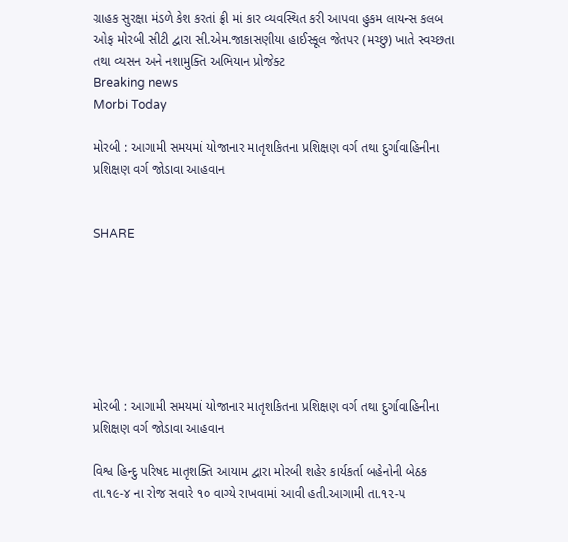ગ્રાહક સુરક્ષા મંડળે કેશ કરતાં ફ્રી માં કાર વ્યવસ્થિત કરી આપવા હુકમ લાયન્સ કલબ ઓફ મોરબી સીટી દ્વારા સી.એમ.જાકાસણીયા હાઈસ્કૂલ જેતપર (મચ્છુ) ખાતે સ્વચ્છતા તથા વ્યસન અને નશામુક્તિ અભિયાન પ્રોજેક્ટ
Breaking news
Morbi Today

મોરબી : આગામી સમયમાં યોજાનાર માતૃશકિતના પ્રશિક્ષણ વર્ગ તથા દુર્ગાવાહિનીના પ્રશિક્ષણ વર્ગ જોડાવા આહવાન


SHARE







મોરબી : આગામી સમયમાં યોજાનાર માતૃશકિતના પ્રશિક્ષણ વર્ગ તથા દુર્ગાવાહિનીના પ્રશિક્ષણ વર્ગ જોડાવા આહવાન

વિશ્વ હિન્દુ પરિષદ માતૃશક્તિ આયામ દ્વારા મોરબી શહેર કાર્યકર્તા બહેનોની બેઠક તા.૧૯-૪ ના રોજ સવારે ૧૦ વાગ્યે રાખવામાં આવી હતી.આગામી તા.૧૨-૫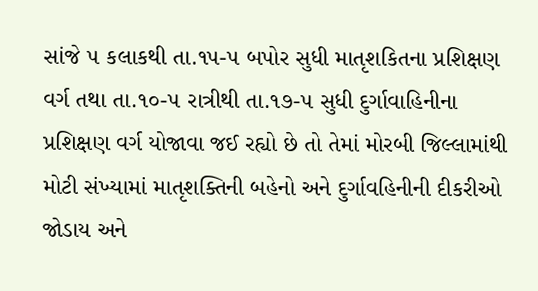સાંજે ૫ કલાકથી તા.૧૫-૫ બપોર સુધી માતૃશકિતના પ્રશિક્ષણ વર્ગ તથા તા.૧૦-૫ રાત્રીથી તા.૧૭-૫ સુધી દુર્ગાવાહિનીના પ્રશિક્ષણ વર્ગ યોજાવા જઈ રહ્યો છે તો તેમાં મોરબી જિલ્લામાંથી મોટી સંખ્યામાં માતૃશક્તિની બહેનો અને દુર્ગાવહિનીની દીકરીઓ જોડાય અને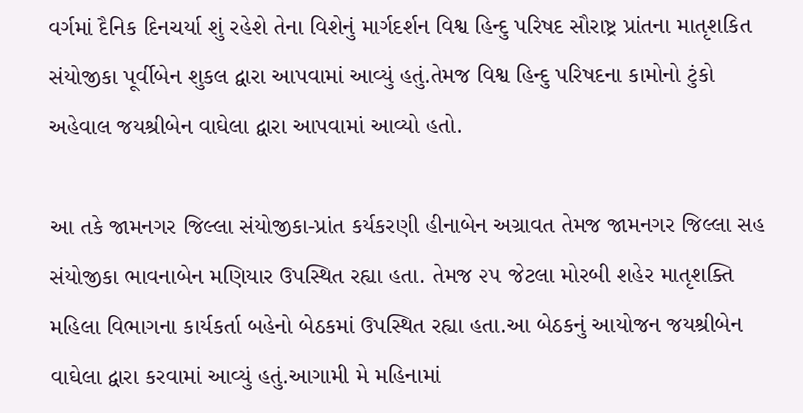વર્ગમાં દૈનિક દિનચર્યા શું રહેશે તેના વિશેનું માર્ગદર્શન વિશ્વ હિન્દુ પરિષદ સૌરાષ્ટ્ર પ્રાંતના માતૃશકિત સંયોજીકા પૂર્વીબેન શુકલ દ્વારા આપવામાં આવ્યું હતું.તેમજ વિશ્વ હિન્દુ પરિષદના કામોનો ટુંકો અહેવાલ જયશ્રીબેન વાઘેલા દ્વારા આપવામાં આવ્યો હતો.

આ તકે જામનગર જિલ્લા સંયોજીકા-પ્રાંત કર્યકરણી હીનાબેન અગ્રાવત તેમજ જામનગર જિલ્લા સહ સંયોજીકા ભાવનાબેન મણિયાર ઉપસ્થિત રહ્યા હતા. તેમજ ૨૫ જેટલા મોરબી શહેર માતૃશક્તિ મહિલા વિભાગના કાર્યકર્તા બહેનો બેઠકમાં ઉપસ્થિત રહ્યા હતા.આ બેઠકનું આયોજન જયશ્રીબેન વાઘેલા દ્વારા કરવામાં આવ્યું હતું.આગામી મે મહિનામાં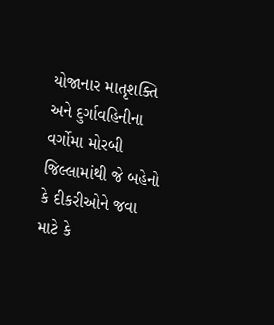યોજાનાર માતૃશક્તિ અને દુર્ગાવહિનીના વર્ગોમા મોરબી જિલ્લામાંથી જે બહેનો કે દીકરીઓને જવા માટે કે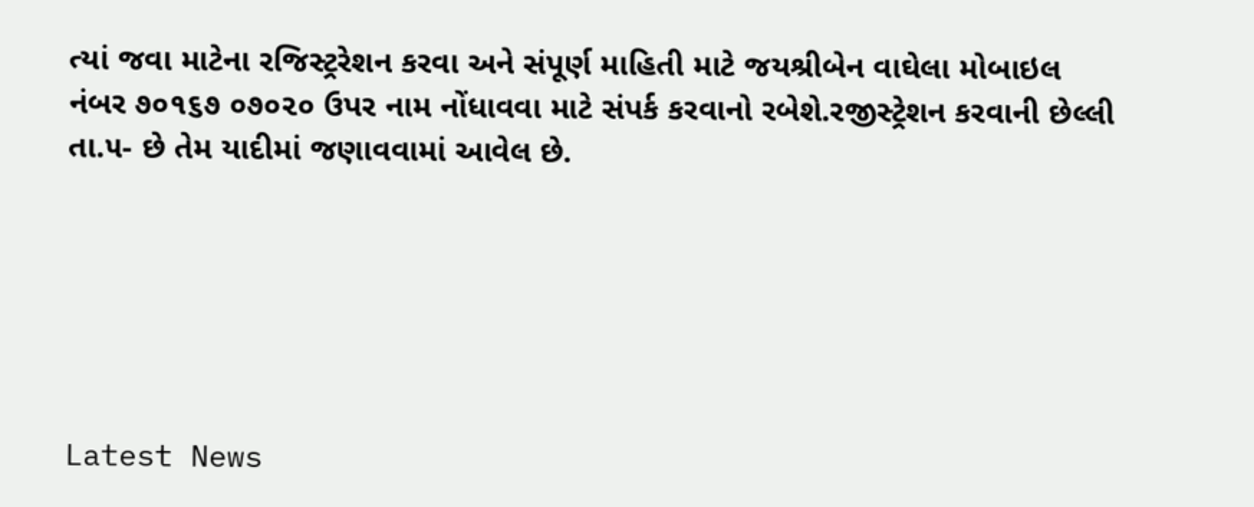ત્યાં જવા માટેના રજિસ્ટ્રરેશન કરવા અને સંપૂર્ણ માહિતી માટે જયશ્રીબેન વાઘેલા મોબાઇલ નંબર ૭૦૧૬૭ ૦૭૦૨૦ ઉપર નામ નોંધાવવા માટે સંપર્ક કરવાનો રબેશે.રજીસ્ટ્રેશન કરવાની છેલ્લી તા.૫- છે તેમ યાદીમાં જણાવવામાં આવેલ છે.






Latest News